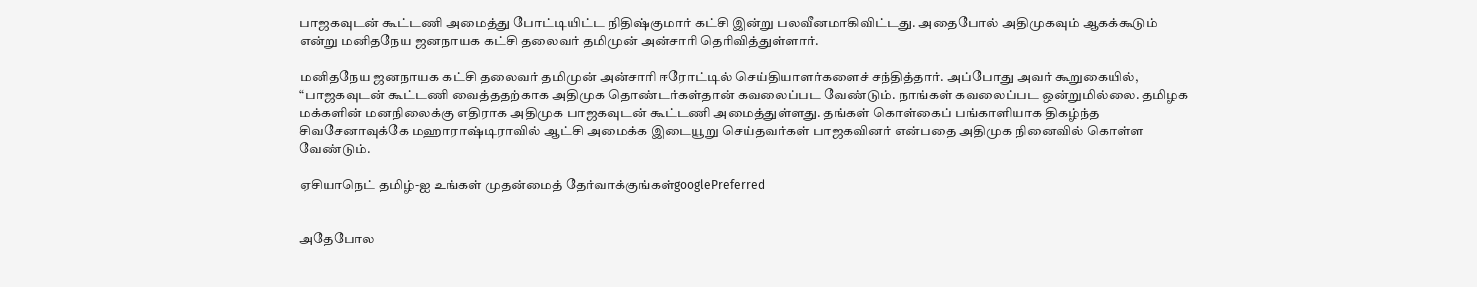பாஜகவுடன் கூட்டணி அமைத்து போட்டியிட்ட நிதிஷ்குமார் கட்சி இன்று பலவீனமாகிவிட்டது. அதைபோல் அதிமுகவும் ஆகக்கூடும் என்று மனிதநேய ஜனநாயக கட்சி தலைவர் தமிமுன் அன்சாரி தெரிவித்துள்ளார்.

மனிதநேய ஜனநாயக கட்சி தலைவர் தமிமுன் அன்சாரி ஈரோட்டில் செய்தியாளர்களைச் சந்தித்தார். அப்போது அவர் கூறுகையில், “பாஜகவுடன் கூட்டணி வைத்ததற்காக அதிமுக தொண்டர்கள்தான் கவலைப்பட வேண்டும். நாங்கள் கவலைப்பட ஒன்றுமில்லை. தமிழக மக்களின் மனநிலைக்கு எதிராக அதிமுக பாஜகவுடன் கூட்டணி அமைத்துள்ளது. தங்கள் கொள்கைப் பங்காளியாக திகழ்ந்த சிவசேனாவுக்கே மஹாராஷ்டிராவில் ஆட்சி அமைக்க இடையூறு செய்தவர்கள் பாஜகவினர் என்பதை அதிமுக நினைவில் கொள்ள வேண்டும்.

ஏசியாநெட் தமிழ்-ஐ உங்கள் முதன்மைத் தேர்வாக்குங்கள்googlePreferred


அதேபோல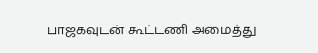பாஜகவுடன் கூட்டணி அமைத்து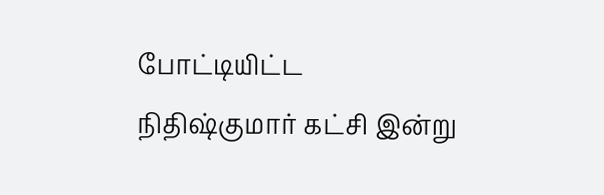போட்டியிட்ட நிதிஷ்குமார் கட்சி இன்று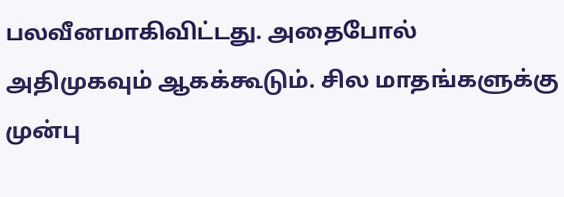பலவீனமாகிவிட்டது. அதைபோல் அதிமுகவும் ஆகக்கூடும். சில மாதங்களுக்கு முன்பு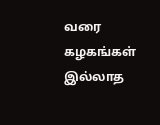வரை கழகங்கள் இல்லாத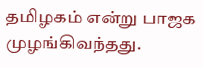தமிழகம் என்று பாஜக முழங்கிவந்தது.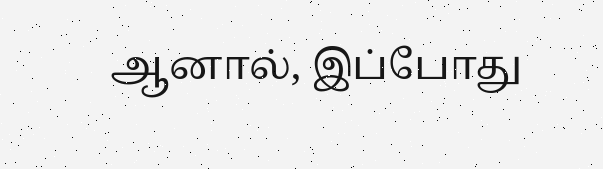ஆனால், இப்போது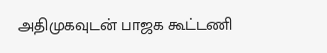அதிமுகவுடன் பாஜக கூட்டணி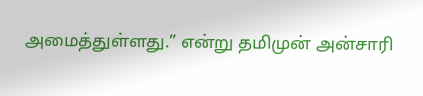அமைத்துள்ளது.” என்று தமிமுன் அன்சாரி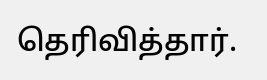தெரிவித்தார்.